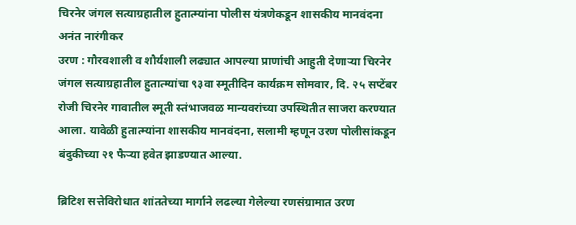चिरनेर जंगल सत्याग्रहातील हुतात्म्यांना पोलीस यंत्रणेकडून शासकीय मानवंदना
अनंत नारंगीकर
उरण : गौरवशाली व शौर्यशाली लढ्यात आपल्या प्राणांची आहुती देणाऱ्या चिरनेर जंगल सत्याग्रहातील हुतात्म्यांचा ९३वा स्मूतीदिन कार्यक्रम सोमवार, दि. २५ सप्टेंबर रोजी चिरनेर गावातील स्मूती स्तंभाजवळ मान्यवरांच्या उपस्थितीत साजरा करण्यात आला. यावेळी हुतात्म्यांना शासकीय मानवंदना, सलामी म्हणून उरण पोलीसांकडून बंदुकीच्या २१ फैऱ्या हवेत झाडण्यात आल्या.

ब्रिटिश सत्तेविरोधात शांततेच्या मार्गाने लढल्या गेलेल्या रणसंग्रामात उरण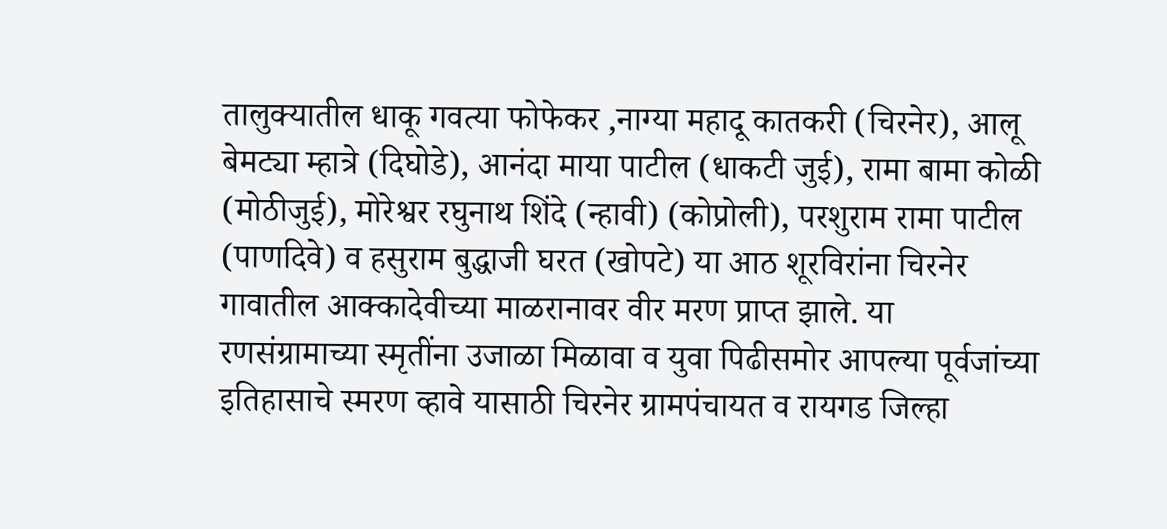तालुक्यातील धाकू गवत्या फोफेकर ,नाग्या महादू कातकरी (चिरनेर), आलू बेमट्या म्हात्रे (दिघोडे), आनंदा माया पाटील (धाकटी जुई), रामा बामा कोळी (मोठीजुई), मोरेश्वर रघुनाथ शिंदे (न्हावी) (कोप्रोली), परशुराम रामा पाटील (पाणदिवे) व हसुराम बुद्धाजी घरत (खोपटे) या आठ शूरविरांना चिरनेर गावातील आक्कादेवीच्या माळरानावर वीर मरण प्राप्त झाले. या रणसंग्रामाच्या स्मृतींना उजाळा मिळावा व युवा पिढीसमोर आपल्या पूर्वजांच्या इतिहासाचे स्मरण व्हावे यासाठी चिरनेर ग्रामपंचायत व रायगड जिल्हा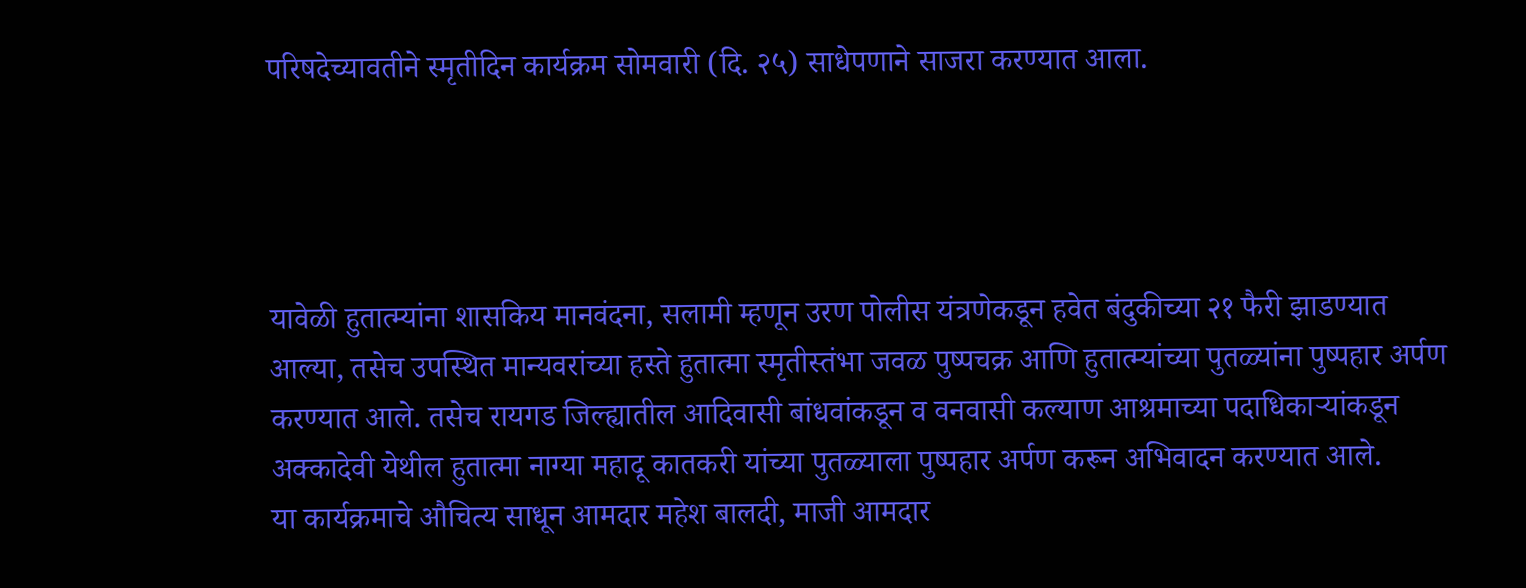परिषदेच्यावतीने स्मृतीदिन कार्यक्रम सोमवारी (दि. २५) साधेपणाने साजरा करण्यात आला.




यावेळी हुतात्म्यांना शासकिय मानवंदना, सलामी म्हणून उरण पोलीस यंत्रणेकडून हवेत बंदुकीच्या २१ फैरी झाडण्यात आल्या, तसेच उपस्थित मान्यवरांच्या हस्ते हुतात्मा स्मृतीस्तंभा जवळ पुष्पचक्र आणि हुतात्म्यांच्या पुतळ्यांना पुष्पहार अर्पण करण्यात आले. तसेच रायगड जिल्ह्यातील आदिवासी बांधवांकडून व वनवासी कल्याण आश्रमाच्या पदाधिकाऱ्यांकडून अक्कादेवी येथील हुतात्मा नाग्या महादू कातकरी यांच्या पुतळ्याला पुष्पहार अर्पण करून अभिवादन करण्यात आले.
या कार्यक्रमाचे औचित्य साधून आमदार महेश बालदी, माजी आमदार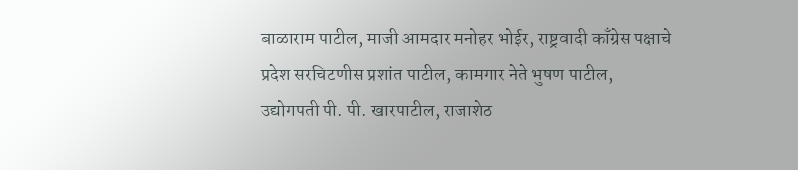बाळाराम पाटील, माजी आमदार मनोहर भोईर, राष्ट्रवादी काँग्रेस पक्षाचे प्रदेश सरचिटणीस प्रशांत पाटील, कामगार नेते भुषण पाटील, उद्योगपती पी. पी. खारपाटील, राजाशेठ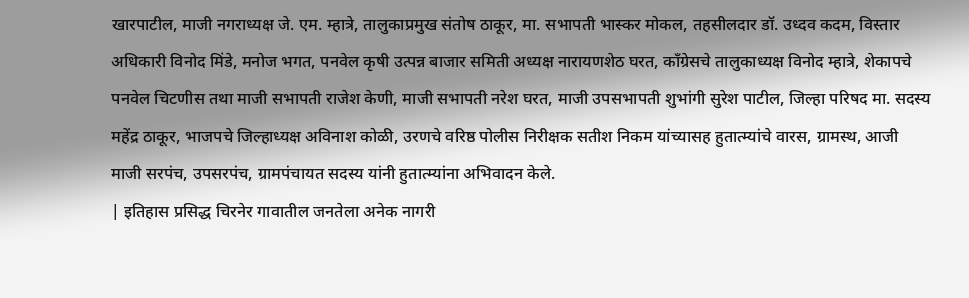खारपाटील, माजी नगराध्यक्ष जे. एम. म्हात्रे, तालुकाप्रमुख संतोष ठाकूर, मा. सभापती भास्कर मोकल, तहसीलदार डॉ. उध्दव कदम, विस्तार अधिकारी विनोद मिंडे, मनोज भगत, पनवेल कृषी उत्पन्न बाजार समिती अध्यक्ष नारायणशेठ घरत, काँग्रेसचे तालुकाध्यक्ष विनोद म्हात्रे, शेकापचे पनवेल चिटणीस तथा माजी सभापती राजेश केणी, माजी सभापती नरेश घरत, माजी उपसभापती शुभांगी सुरेश पाटील, जिल्हा परिषद मा. सदस्य महेंद्र ठाकूर, भाजपचे जिल्हाध्यक्ष अविनाश कोळी, उरणचे वरिष्ठ पोलीस निरीक्षक सतीश निकम यांच्यासह हुतात्म्यांचे वारस, ग्रामस्थ, आजी माजी सरपंच, उपसरपंच, ग्रामपंचायत सदस्य यांनी हुतात्म्यांना अभिवादन केले.
| इतिहास प्रसिद्ध चिरनेर गावातील जनतेला अनेक नागरी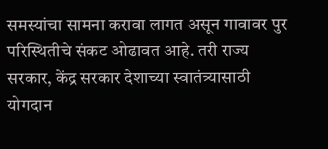समस्यांचा सामना करावा लागत असून गावावर पुर परिस्थितीचे संकट ओढावत आहे. तरी राज्य सरकार, केंद्र सरकार देशाच्या स्वातंत्र्यासाठी योगदान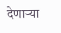देणाऱ्या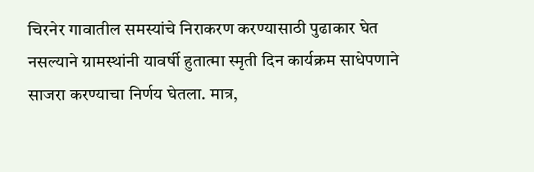चिरनेर गावातील समस्यांचे निराकरण करण्यासाठी पुढाकार घेत नसल्याने ग्रामस्थांनी यावर्षी हुतात्मा स्मृती दिन कार्यक्रम साधेपणाने साजरा करण्याचा निर्णय घेतला. मात्र,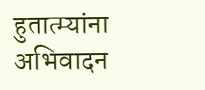हुतात्म्यांना अभिवादन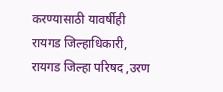करण्यासाठी यावर्षीही रायगड जिल्हाधिकारी, रायगड जिल्हा परिषद ,उरण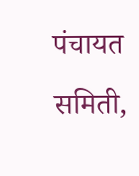पंचायत समिती,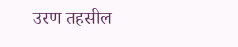उरण तहसील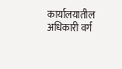कार्यालयातील अधिकारी वर्ग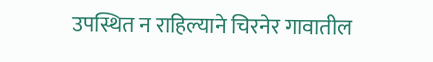उपस्थित न राहिल्याने चिरनेर गावातील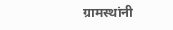ग्रामस्थांनी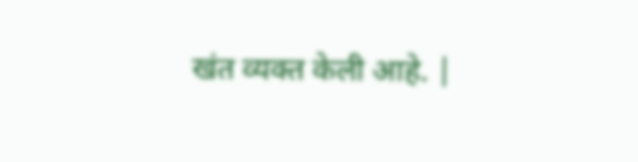खंत व्यक्त केली आहे. |